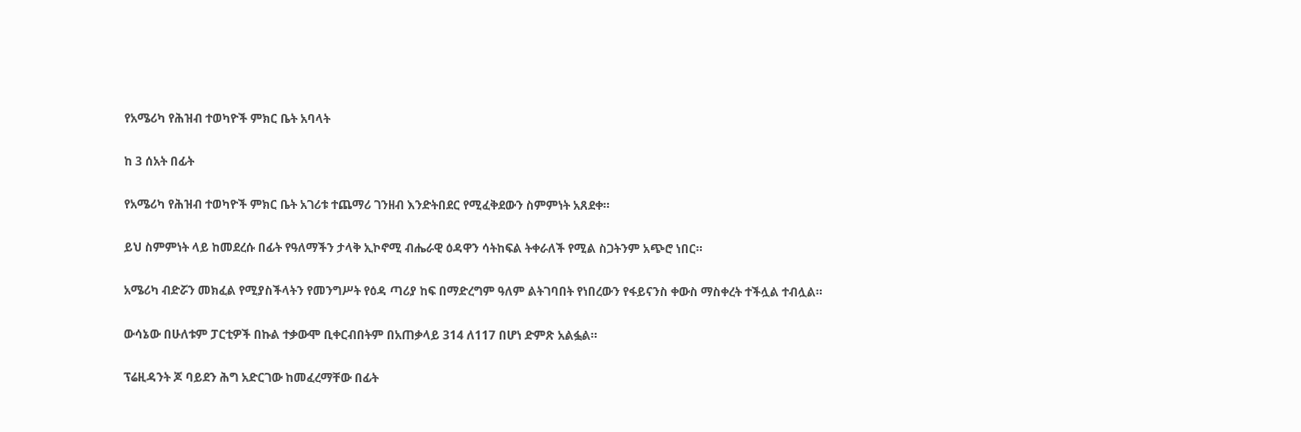የአሜሪካ የሕዝብ ተወካዮች ምክር ቤት አባላት

ከ 3 ሰአት በፊት

የአሜሪካ የሕዝብ ተወካዮች ምክር ቤት አገሪቱ ተጨማሪ ገንዘብ እንድትበደር የሚፈቅደውን ስምምነት አጸደቀ።

ይህ ስምምነት ላይ ከመደረሱ በፊት የዓለማችን ታላቅ ኢኮኖሚ ብሔራዊ ዕዳዋን ሳትከፍል ትቀራለች የሚል ስጋትንም አጭሮ ነበር።

አሜሪካ ብድሯን መክፈል የሚያስችላትን የመንግሥት የዕዳ ጣሪያ ከፍ በማድረግም ዓለም ልትገባበት የነበረውን የፋይናንስ ቀውስ ማስቀረት ተችሏል ተብሏል።

ውሳኔው በሁለቱም ፓርቲዎች በኩል ተቃውሞ ቢቀርብበትም በአጠቃላይ 314 ለ117 በሆነ ድምጽ አልፏል።

ፕሬዚዳንት ጆ ባይደን ሕግ አድርገው ከመፈረማቸው በፊት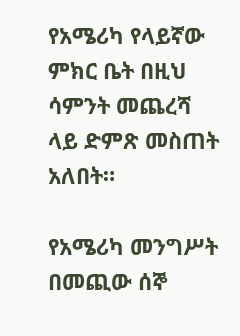የአሜሪካ የላይኛው ምክር ቤት በዚህ ሳምንት መጨረሻ ላይ ድምጽ መስጠት አለበት።

የአሜሪካ መንግሥት በመጪው ሰኞ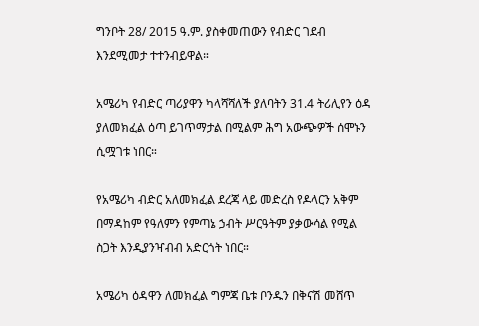ግንቦት 28/ 2015 ዓ.ም. ያስቀመጠውን የብድር ገደብ እንደሚመታ ተተንብይዋል።

አሜሪካ የብድር ጣሪያዋን ካላሻሻለች ያለባትን 31.4 ትሪሊየን ዕዳ ያለመክፈል ዕጣ ይገጥማታል በሚልም ሕግ አውጭዎች ሰሞኑን ሲሟገቱ ነበር።

የአሜሪካ ብድር አለመክፈል ደረጃ ላይ መድረስ የዶላርን አቅም በማዳከም የዓለምን የምጣኔ ኃብት ሥርዓትም ያቃውሳል የሚል ስጋት እንዲያንዣብብ አድርጎት ነበር።

አሜሪካ ዕዳዋን ለመክፈል ግምጃ ቤቱ ቦንዱን በቅናሽ መሸጥ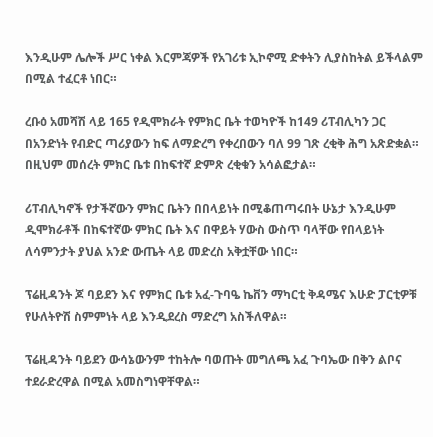እንዲሁም ሌሎች ሥር ነቀል እርምጃዎች የአገሪቱ ኢኮኖሚ ድቀትን ሊያስከትል ይችላልም በሚል ተፈርቶ ነበር።

ረቡዕ አመሻሽ ላይ 165 የዲሞክራት የምክር ቤት ተወካዮች ከ149 ሪፐብሊካን ጋር በአንድነት የብድር ጣሪያውን ከፍ ለማድረግ የቀረበውን ባለ 99 ገጽ ረቂቅ ሕግ አጽድቋል። በዚህም መሰረት ምክር ቤቱ በከፍተኛ ድምጽ ረቂቁን አሳልፎታል።

ሪፐብሊካኖች የታችኛውን ምክር ቤትን በበላይነት በሚቆጠጣሩበት ሁኔታ እንዲሁም ዲሞክራቶች በከፍተኛው ምክር ቤት እና በዋይት ሃውስ ውስጥ ባላቸው የበላይነት ለሳምንታት ያህል አንድ ውጤት ላይ መድረስ አቅቷቸው ነበር።

ፕሬዚዳንት ጆ ባይደን እና የምክር ቤቱ አፈ-ጉባዔ ኬቨን ማካርቲ ቅዳሜና እሁድ ፓርቲዎቹ የሁለትዮሽ ስምምነት ላይ እንዲደረስ ማድረግ አስችለዋል።

ፕሬዚዳንት ባይደን ውሳኔውንም ተከትሎ ባወጡት መግለጫ አፈ ጉባኤው በቅን ልቦና ተደራድረዋል በሚል አመስግነዋቸዋል።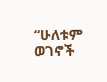“ሁለቱም ወገኖች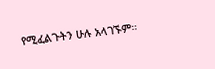የሚፈልጉትን ሁሉ አላገኙም።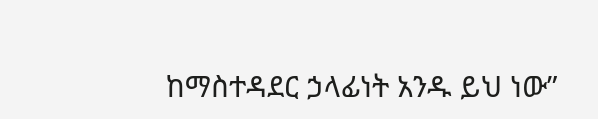ከማስተዳደር ኃላፊነት አንዱ ይህ ነው”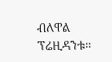ብለዋል ፕሬዚዳንቱ።